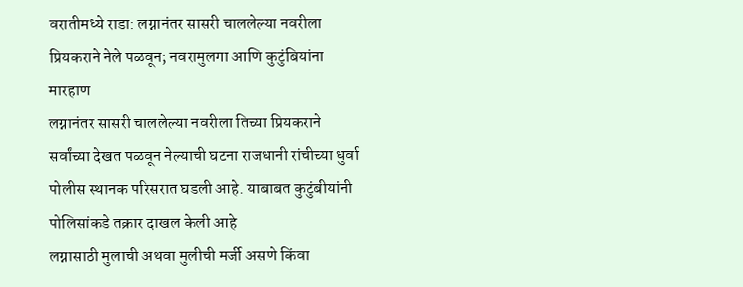वरातीमध्ये राडा: लग्नानंतर सासरी चाललेल्या नवरीला प्रियकराने नेले पळवून; नवरामुलगा आणि कुटुंबियांना मारहाण
लग्नानंतर सासरी चाललेल्या नवरीला तिच्या प्रियकराने सर्वांच्या देखत पळवून नेल्याची घटना राजधानी रांचीच्या धुर्वा पोलीस स्थानक परिसरात घडली आहे. याबाबत कुटुंबीयांनी पोलिसांकडे तक्रार दाखल केली आहे
लग्नासाठी मुलाची अथवा मुलीची मर्जी असणे किंवा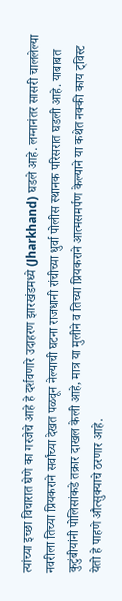त्यांच्या इच्छा विचारात घेणे का गरजेचे आहे हे दर्शवणारे उदाहरण झारखंडमध्ये (Jharkhand) घडले आहे. लग्नानंतर सासरी चाललेल्या नवरीला तिच्या प्रियकराने सर्वांच्या देखत पळवून नेल्याची घटना राजधानी रांचीच्या धुर्वा पोलीस स्थानक परिसरात घडली आहे. याबाबत कुटुंबीयांनी पोलिसांकडे तक्रार दाखल केली आहे, मात्र या मुलीने व तिच्या प्रियकराने आत्मसमर्पण केल्याने या कथेत नक्की काय ट्विस्ट येतो हे पाहणे औत्सुक्याचे ठरणार आहे.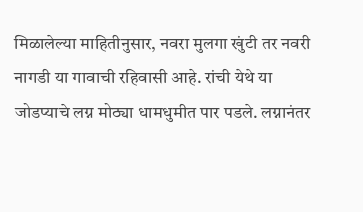मिळालेल्या माहितीनुसार, नवरा मुलगा खुंटी तर नवरी नागडी या गावाची रहिवासी आहे. रांची येथे या जोडप्याचे लग्न मोठ्या धामधुमीत पार पडले. लग्नानंतर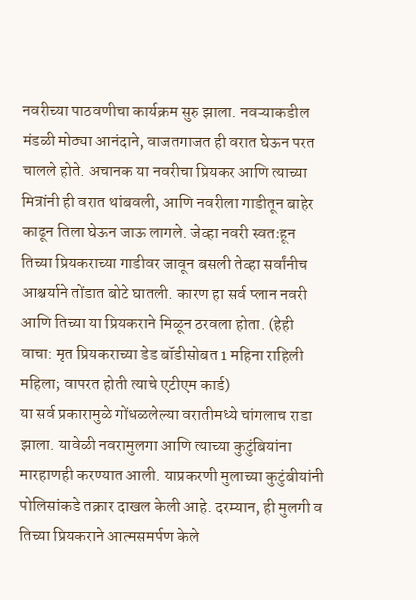नवरीच्या पाठवणीचा कार्यक्रम सुरु झाला. नवऱ्याकडील मंडळी मोठ्या आनंदाने, वाजतगाजत ही वरात घेऊन परत चालले होते. अचानक या नवरीचा प्रियकर आणि त्याच्या मित्रांनी ही वरात थांबवली, आणि नवरीला गाडीतून बाहेर काढून तिला घेऊन जाऊ लागले. जेव्हा नवरी स्वतःहून तिच्या प्रियकराच्या गाडीवर जावून बसली तेव्हा सर्वांनीच आश्चर्याने तोंडात बोटे घातली. कारण हा सर्व प्लान नवरी आणि तिच्या या प्रियकराने मिळून ठरवला होता. (हेही वाचा: मृत प्रियकराच्या डेड बॉडीसोबत 1 महिना राहिली महिला; वापरत होती त्याचे एटीएम कार्ड)
या सर्व प्रकारामुळे गोंधळलेल्या वरातीमध्ये चांगलाच राडा झाला. यावेळी नवरामुलगा आणि त्याच्या कुटुंबियांना मारहाणही करण्यात आली. याप्रकरणी मुलाच्या कुटुंबीयांनी पोलिसांकडे तक्रार दाखल केली आहे. दरम्यान, ही मुलगी व तिच्या प्रियकराने आत्मसमर्पण केले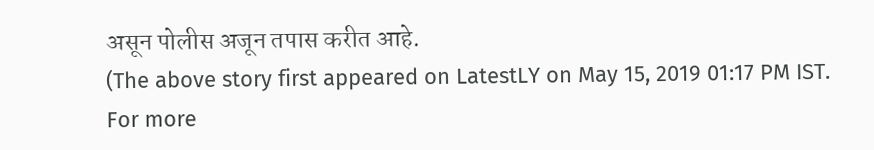असून पोलीस अजून तपास करीत आहे.
(The above story first appeared on LatestLY on May 15, 2019 01:17 PM IST. For more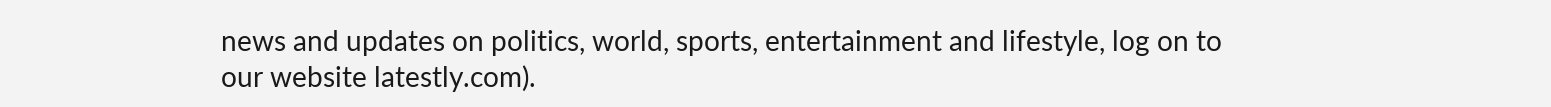news and updates on politics, world, sports, entertainment and lifestyle, log on to our website latestly.com).